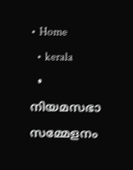• Home
  • kerala
  • നിയമസഭാ സമ്മേളനം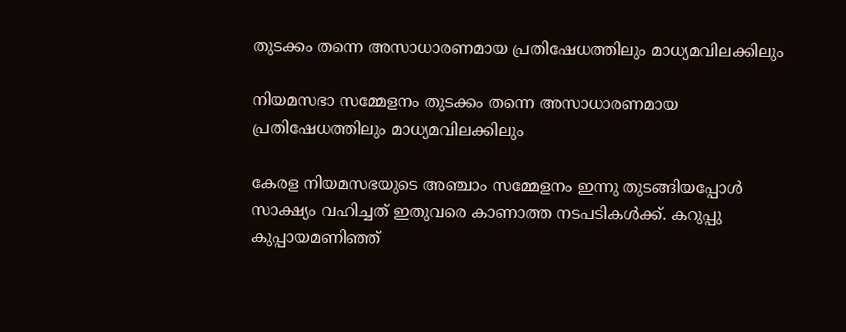തുടക്കം തന്നെ അസാധാരണമായ പ്രതിഷേധത്തിലും മാധ്യമവിലക്കിലും

നിയമസഭാ സമ്മേളനം തുടക്കം തന്നെ അസാധാരണമായ പ്രതിഷേധത്തിലും മാധ്യമവിലക്കിലും

കേരള നിയമസഭയുടെ അഞ്ചാം സമ്മേളനം ഇന്നു തുടങ്ങിയപ്പോള്‍ സാക്ഷ്യം വഹിച്ചത്‌ ഇതുവരെ കാണാത്ത നടപടികള്‍ക്ക്‌. കറുപ്പു കുപ്പായമണിഞ്ഞ്‌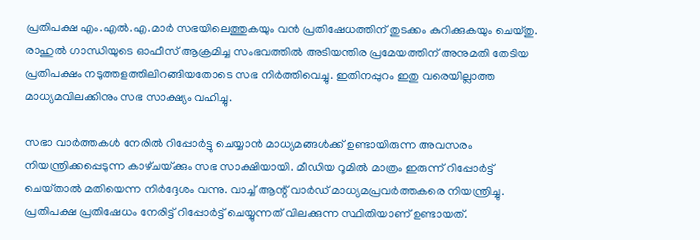പ്രതിപക്ഷ എം.എല്‍.എ.മാര്‍ സഭയിലെത്തുകയും വന്‍ പ്രതിഷേധത്തിന്‌ തുടക്കം കുറിക്കുകയും ചെയ്‌തു. രാഹുല്‍ ഗാന്ധിയുടെ ഓഫീസ്‌ ആക്രമിച്ച സംഭവത്തില്‍ അടിയന്തിര പ്രമേയത്തിന്‌ അനുമതി തേടിയ പ്രതിപക്ഷം നടുത്തളത്തിലിറങ്ങിയതോടെ സഭ നിര്‍ത്തിവെച്ചു. ഇതിനപ്പുറം ഇതു വരെയില്ലാത്ത മാധ്യമവിലക്കിനും സഭ സാക്ഷ്യം വഹിച്ചു.

സഭാ വാർത്തകൾ നേരിൽ റിപ്പോര്‍ട്ടു ചെയ്യാന്‍ മാധ്യമങ്ങള്‍ക്ക്‌ ഉണ്ടായിരുന്ന അവസരം നിയന്ത്രിക്കപ്പെടുന്ന കാഴ്‌ചയ്‌ക്കും സഭ സാക്ഷിയായി. മീഡിയ റൂമില്‍ മാത്രം ഇരുന്ന്‌ റിപ്പോര്‍ട്ട്‌ ചെയ്‌താല്‍ മതിയെന്ന നിര്‍ദ്ദേശം വന്നു. വാച്ച്‌ ആന്റ്‌ വാര്‍ഡ്‌ മാധ്യമപ്രവര്‍ത്തകരെ നിയന്ത്രിച്ചു. പ്രതിപക്ഷ പ്രതിഷേധം നേരിട്ട്‌ റിപ്പോര്‍ട്ട്‌ ചെയ്യുന്നത്‌ വിലക്കുന്ന സ്ഥിതിയാണ്‌ ഉണ്ടായത്‌.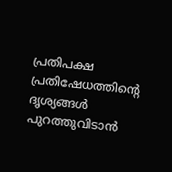പ്രതിപക്ഷ പ്രതിഷേധത്തിന്റെ ദൃശ്യങ്ങള്‍ പുറത്തുവിടാന്‍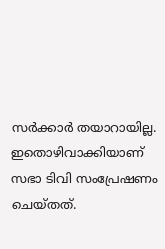സര്‍ക്കാര്‍ തയാറായില്ല. ഇതൊഴിവാക്കിയാണ് സഭാ ടിവി സംപ്രേഷണം ചെയ്തത്.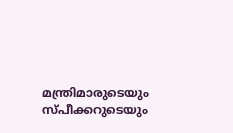മന്ത്രിമാരുടെയും സ്പീക്കറുടെയും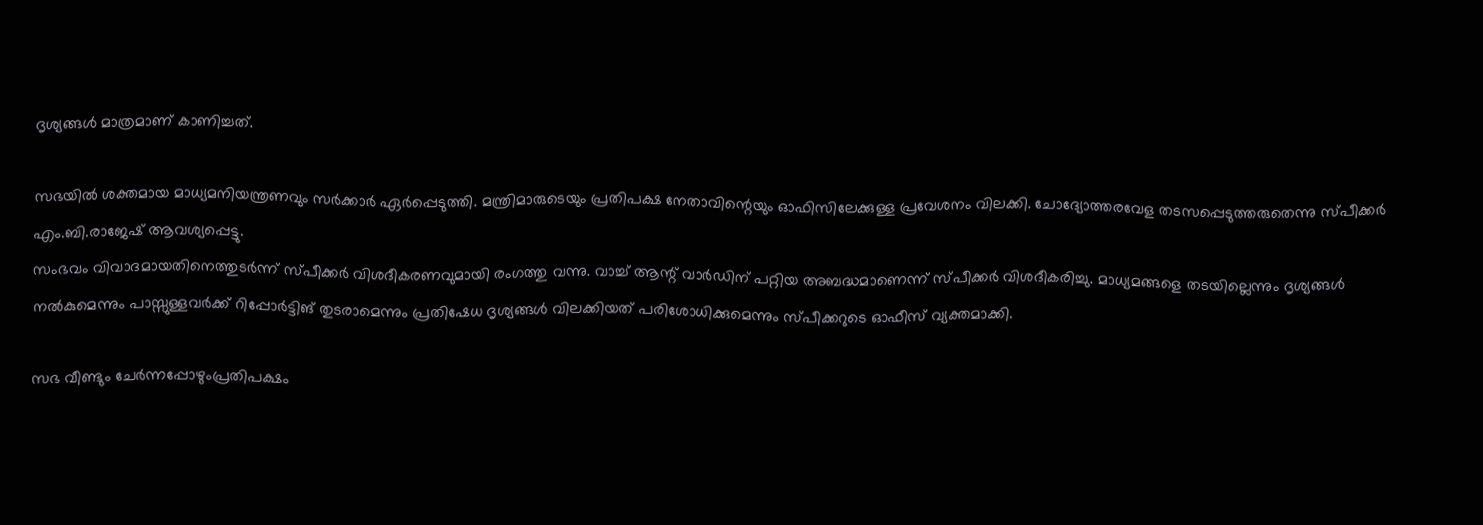ദൃശ്യങ്ങള്‍ മാത്രമാണ് കാണിച്ചത്.

സഭയില്‍ ശക്തമായ മാധ്യമനിയന്ത്രണവും സര്‍ക്കാര്‍ ഏര്‍പ്പെടുത്തി. മന്ത്രിമാരുടെയും പ്രതിപക്ഷ നേതാവിന്റെയും ഓഫിസിലേക്കുള്ള പ്രവേശനം വിലക്കി. ചോദ്യോത്തരവേള തടസപ്പെടുത്തരുതെന്നു സ്പീക്കര്‍ എം.ബി.രാജേഷ് ആവശ്യപ്പെട്ടു.
സംഭവം വിവാദമായതിനെത്തുടര്‍ന്ന്‌ സ്‌പീക്കര്‍ വിശദീകരണവുമായി രംഗത്തു വന്നു. വാച്ച്‌ ആന്റ്‌ വാര്‍ഡിന്‌ പറ്റിയ അബദ്ധമാണെന്ന്‌ സ്‌പീക്കര്‍ വിശദീകരിച്ചു. മാധ്യമങ്ങളെ തടയില്ലെന്നും ദൃശ്യങ്ങള്‍ നല്‍കുമെന്നും പാസ്സുള്ളവര്‍ക്ക്‌ റിപ്പോര്‍ട്ടിങ്‌ തുടരാമെന്നും പ്രതിഷേധ ദൃശ്യങ്ങള്‍ വിലക്കിയത്‌ പരിശോധിക്കുമെന്നും സ്‌പീക്കറുടെ ഓഫീസ്‌ വ്യക്തമാക്കി.

സഭ വീണ്ടും ചേര്‍ന്നപ്പോഴുംപ്രതിപക്ഷം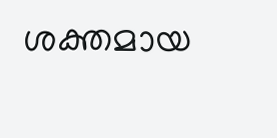ശക്തമായ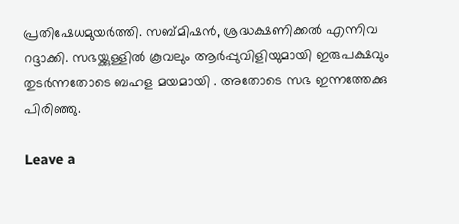പ്രതിഷേധമുയർത്തി. സബ്മിഷന്‍, ശ്രദ്ധക്ഷണിക്കല്‍ എന്നിവ റദ്ദാക്കി. സഭയ്ക്കുള്ളില്‍ കൂവലും ആര്‍പ്പുവിളിയുമായി ഇരുപക്ഷവും തുടർന്നതോടെ ബഹള മയമായി . അതോടെ സഭ ഇന്നത്തേക്കു പിരിഞ്ഞു.

Leave a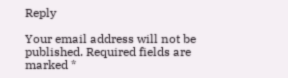Reply

Your email address will not be published. Required fields are marked *